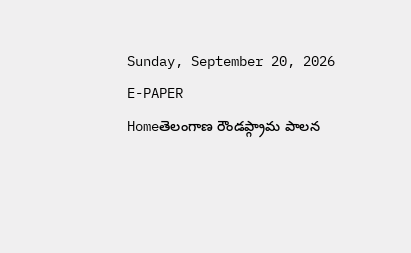Sunday, September 20, 2026
E-PAPER
Homeతెలంగాణ రౌండప్గ్రామ పాలన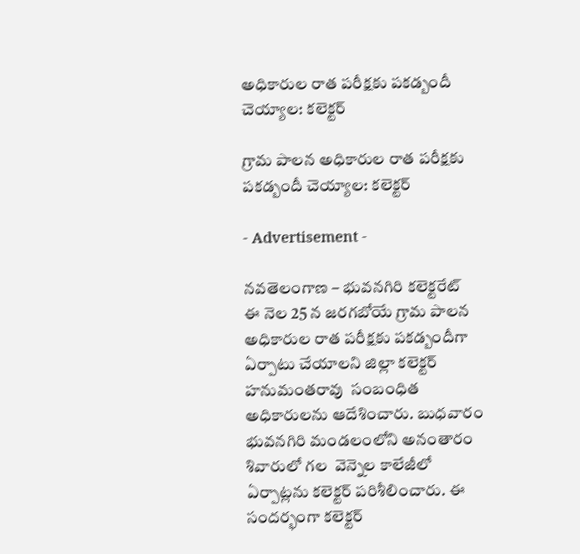అధికారుల రాత పరీక్షకు పకడ్బందీ చెయ్యాల: కలెక్టర్

గ్రామ పాలన అధికారుల రాత పరీక్షకు పకడ్బందీ చెయ్యాల: కలెక్టర్

- Advertisement -

నవతెలంగాణ – భువనగిరి కలెక్టరేట్
ఈ నెల 25 న జరగబోయే గ్రామ పాలన అధికారుల రాత పరీక్షకు పకడ్బందీగా ఏర్పాటు చేయాలని జిల్లా కలెక్టర్ హనుమంతరావు  సంబంధిత అధికారులను ఆదేశించారు. బుధవారం భువనగిరి మండలంలోని అనంతారం శివారులో గల  వెన్నెల కాలేజీలో ఏర్పాట్లను కలెక్టర్ పరిశీలించారు. ఈ సందర్భంగా కలెక్టర్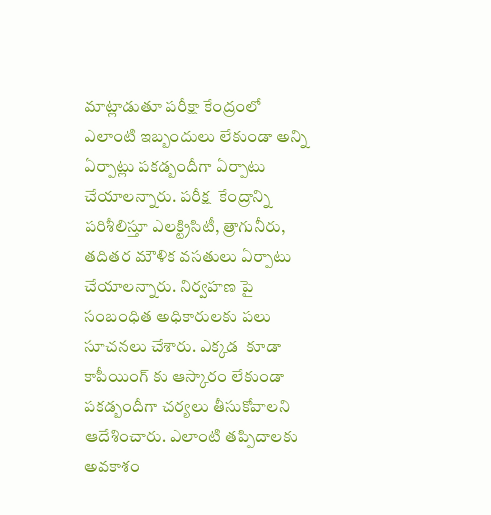మాట్లాడుతూ పరీక్షా కేంద్రంలో  ఎలాంటి ఇబ్బందులు లేకుండా అన్ని ఏర్పాట్లు పకడ్బందీగా ఏర్పాటు చేయాలన్నారు. పరీక్ష  కేంద్రాన్ని  పరిశీలిస్తూ ఎలక్ట్రిసిటీ, త్రాగునీరు, తదితర మౌళిక వసతులు ఏర్పాటు చేయాలన్నారు. నిర్వహణ పై సంబంధిత అధికారులకు పలు సూచనలు చేశారు. ఎక్కడ  కూడా కాపీయింగ్ కు ఆస్కారం లేకుండా పకడ్బందీగా చర్యలు తీసుకోవాలని ఆదేశించారు. ఎలాంటి తప్పిదాలకు అవకాశం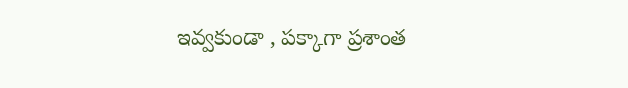ఇవ్వకుండా , పక్కాగా ప్రశాంత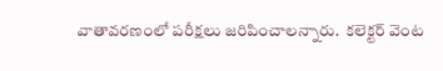వాతావరణంలో పరీక్షలు జరిపించాలన్నారు.  కలెక్టర్ వెంట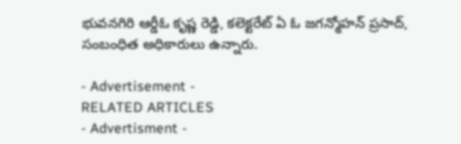భువనగిరి ఆర్డీఓ కృష్ణ రెడ్డి, కలెక్టరేట్ ఏ ఓ జగన్మోహన్ ప్రసాద్, సంబంధిత అధికారులు ఉన్నారు.

- Advertisement -
RELATED ARTICLES
- Advertisment -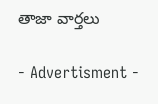తాజా వార్తలు

- Advertisment -